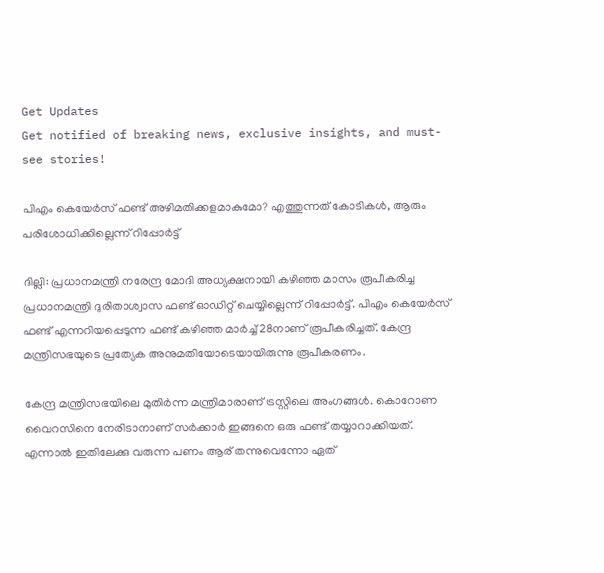Get Updates
Get notified of breaking news, exclusive insights, and must-see stories!

പിഎം കെയേര്‍സ് ഫണ്ട് അഴിമതിക്കളമാകുമോ? എത്തുന്നത് കോടികള്‍, ആരും പരിശോധിക്കില്ലെന്ന് റിപ്പോര്‍ട്ട്

ദില്ലി: പ്രധാനമന്ത്രി നരേന്ദ്ര മോദി അധ്യക്ഷനായി കഴിഞ്ഞ മാസം രൂപീകരിച്ച പ്രധാനമന്ത്രി ദുരിതാശ്വാസ ഫണ്ട് ഓഡിറ്റ് ചെയ്യില്ലെന്ന് റിപ്പോര്‍ട്ട്. പിഎം കെയേര്‍സ് ഫണ്ട് എന്നറിയപ്പെടുന്ന ഫണ്ട് കഴിഞ്ഞ മാര്‍ച്ച് 28നാണ് രൂപീകരിച്ചത്. കേന്ദ്ര മന്ത്രിസഭയുടെ പ്രത്യേക അനുമതിയോടെയായിരുന്നു രൂപീകരണം.

കേന്ദ്ര മന്ത്രിസഭയിലെ മുതിര്‍ന്ന മന്ത്രിമാരാണ് ട്രസ്റ്റിലെ അംഗങ്ങള്‍. കൊറോണ വൈറസിനെ നേരിടാനാണ് സര്‍ക്കാര്‍ ഇങ്ങനെ ഒരു ഫണ്ട് തയ്യാറാക്കിയത്. എന്നാല്‍ ഇതിലേക്കു വരുന്ന പണം ആര് തന്നുവെന്നോ ഏത്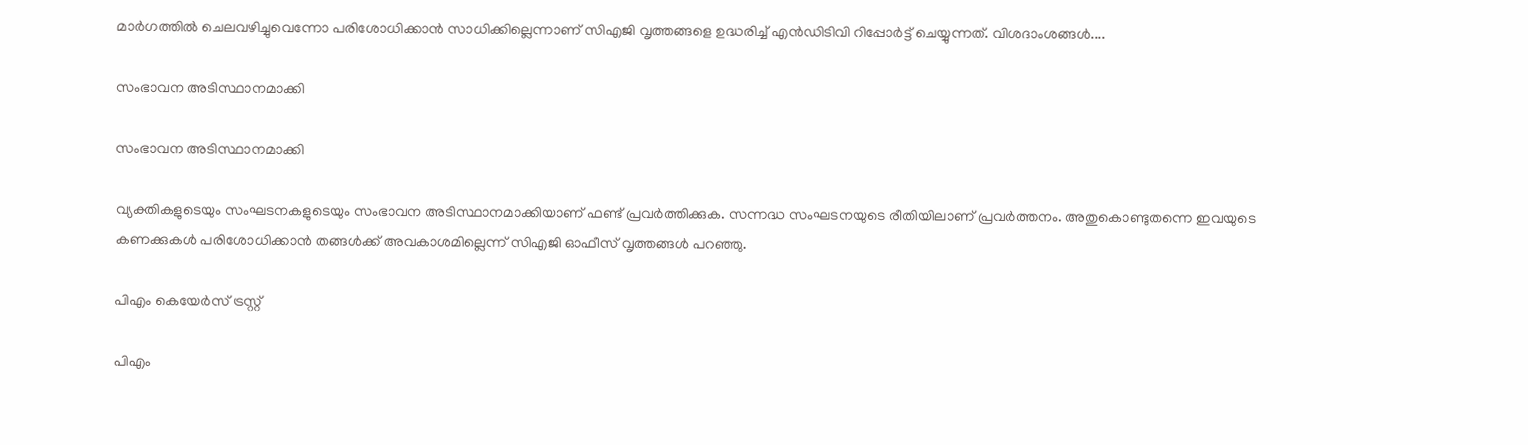മാര്‍ഗത്തില്‍ ചെലവഴിച്ചുവെന്നോ പരിശോധിക്കാന്‍ സാധിക്കില്ലെന്നാണ് സിഎജി വൃത്തങ്ങളെ ഉദ്ധരിച്ച് എന്‍ഡിടിവി റിപ്പോര്‍ട്ട് ചെയ്യുന്നത്. വിശദാംശങ്ങള്‍....

സംഭാവന അടിസ്ഥാനമാക്കി

സംഭാവന അടിസ്ഥാനമാക്കി

വ്യക്തികളുടെയും സംഘടനകളുടെയും സംഭാവന അടിസ്ഥാനമാക്കിയാണ് ഫണ്ട് പ്രവര്‍ത്തിക്കുക. സന്നദ്ധ സംഘടനയുടെ രീതിയിലാണ് പ്രവര്‍ത്തനം. അതുകൊണ്ടുതന്നെ ഇവയുടെ കണക്കുകള്‍ പരിശോധിക്കാന്‍ തങ്ങള്‍ക്ക് അവകാശമില്ലെന്ന് സിഎജി ഓഫീസ് വൃത്തങ്ങള്‍ പറഞ്ഞു.

പിഎം കെയേര്‍സ് ട്രസ്റ്റ്

പിഎം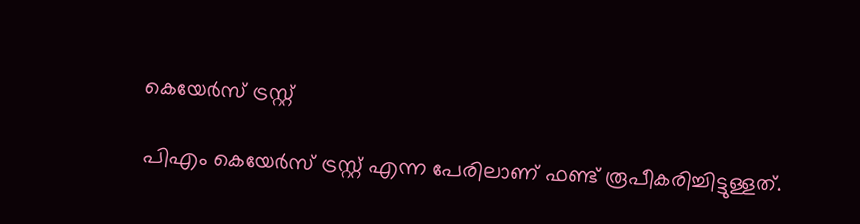കെയേര്‍സ് ട്രസ്റ്റ്

പിഎം കെയേര്‍സ് ട്രസ്റ്റ് എന്ന പേരിലാണ് ഫണ്ട് രൂപീകരിച്ചിട്ടുള്ളത്.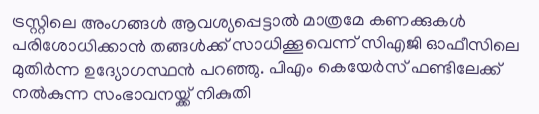ട്രസ്റ്റിലെ അംഗങ്ങള്‍ ആവശ്യപ്പെട്ടാല്‍ മാത്രമേ കണക്കുകള്‍ പരിശോധിക്കാന്‍ തങ്ങള്‍ക്ക് സാധിക്കൂവെന്ന് സിഎജി ഓഫീസിലെ മുതിര്‍ന്ന ഉദ്യോഗസ്ഥന്‍ പറഞ്ഞു. പിഎം കെയേര്‍സ് ഫണ്ടിലേക്ക് നല്‍കുന്ന സംഭാവനയ്ക്ക് നികുതി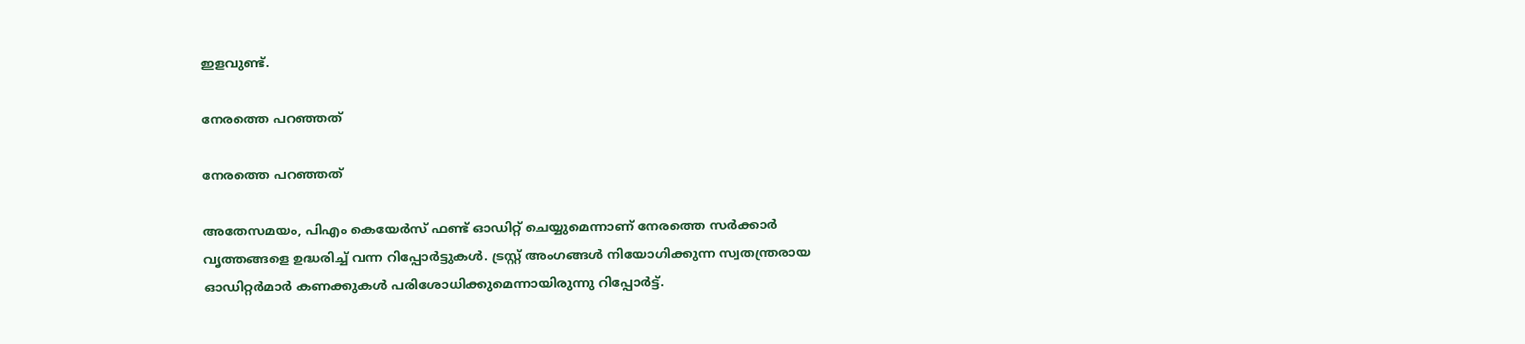ഇളവുണ്ട്.

നേരത്തെ പറഞ്ഞത്

നേരത്തെ പറഞ്ഞത്

അതേസമയം, പിഎം കെയേര്‍സ് ഫണ്ട് ഓഡിറ്റ് ചെയ്യുമെന്നാണ് നേരത്തെ സര്‍ക്കാര്‍ വൃത്തങ്ങളെ ഉദ്ധരിച്ച് വന്ന റിപ്പോര്‍ട്ടുകള്‍. ട്രസ്റ്റ് അംഗങ്ങള്‍ നിയോഗിക്കുന്ന സ്വതന്ത്രരായ ഓഡിറ്റര്‍മാര്‍ കണക്കുകള്‍ പരിശോധിക്കുമെന്നായിരുന്നു റിപ്പോര്‍ട്ട്.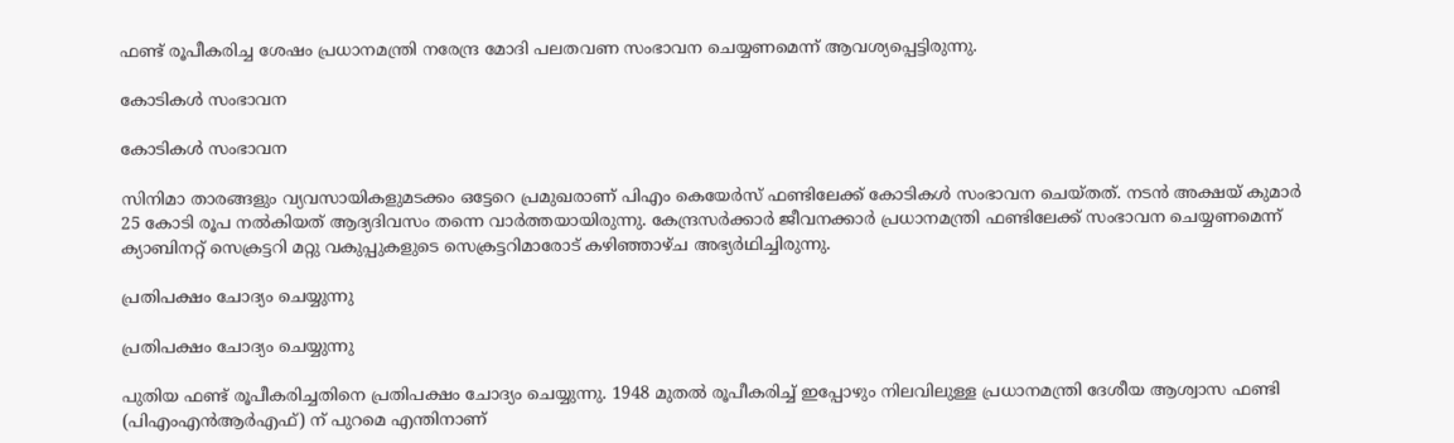ഫണ്ട് രൂപീകരിച്ച ശേഷം പ്രധാനമന്ത്രി നരേന്ദ്ര മോദി പലതവണ സംഭാവന ചെയ്യണമെന്ന് ആവശ്യപ്പെട്ടിരുന്നു.

കോടികള്‍ സംഭാവന

കോടികള്‍ സംഭാവന

സിനിമാ താരങ്ങളും വ്യവസായികളുമടക്കം ഒട്ടേറെ പ്രമുഖരാണ് പിഎം കെയേര്‍സ് ഫണ്ടിലേക്ക് കോടികള്‍ സംഭാവന ചെയ്തത്. നടന്‍ അക്ഷയ് കുമാര്‍ 25 കോടി രൂപ നല്‍കിയത് ആദ്യദിവസം തന്നെ വാര്‍ത്തയായിരുന്നു. കേന്ദ്രസര്‍ക്കാര്‍ ജീവനക്കാര്‍ പ്രധാനമന്ത്രി ഫണ്ടിലേക്ക് സംഭാവന ചെയ്യണമെന്ന് ക്യാബിനറ്റ് സെക്രട്ടറി മറ്റു വകുപ്പുകളുടെ സെക്രട്ടറിമാരോട് കഴിഞ്ഞാഴ്ച അഭ്യര്‍ഥിച്ചിരുന്നു.

പ്രതിപക്ഷം ചോദ്യം ചെയ്യുന്നു

പ്രതിപക്ഷം ചോദ്യം ചെയ്യുന്നു

പുതിയ ഫണ്ട് രൂപീകരിച്ചതിനെ പ്രതിപക്ഷം ചോദ്യം ചെയ്യുന്നു. 1948 മുതല്‍ രൂപീകരിച്ച് ഇപ്പോഴും നിലവിലുള്ള പ്രധാനമന്ത്രി ദേശീയ ആശ്വാസ ഫണ്ടി (പിഎംഎന്‍ആര്‍എഫ്) ന് പുറമെ എന്തിനാണ്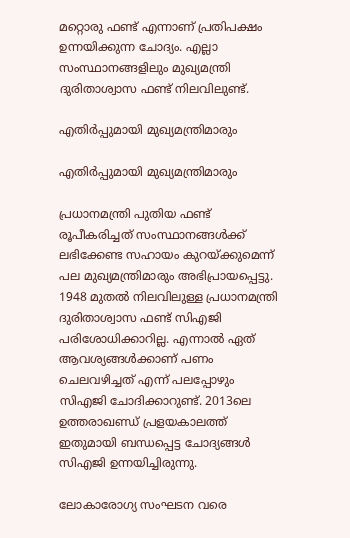മറ്റൊരു ഫണ്ട് എന്നാണ് പ്രതിപക്ഷം ഉന്നയിക്കുന്ന ചോദ്യം. എല്ലാ സംസ്ഥാനങ്ങളിലും മുഖ്യമന്ത്രി ദുരിതാശ്വാസ ഫണ്ട് നിലവിലുണ്ട്.

എതിര്‍പ്പുമായി മുഖ്യമന്ത്രിമാരും

എതിര്‍പ്പുമായി മുഖ്യമന്ത്രിമാരും

പ്രധാനമന്ത്രി പുതിയ ഫണ്ട് രൂപീകരിച്ചത് സംസ്ഥാനങ്ങള്‍ക്ക് ലഭിക്കേണ്ട സഹായം കുറയ്ക്കുമെന്ന് പല മുഖ്യമന്ത്രിമാരും അഭിപ്രായപ്പെട്ടു. 1948 മുതല്‍ നിലവിലുള്ള പ്രധാനമന്ത്രി ദുരിതാശ്വാസ ഫണ്ട് സിഎജി പരിശോധിക്കാറില്ല. എന്നാല്‍ ഏത് ആവശ്യങ്ങള്‍ക്കാണ് പണം ചെലവഴിച്ചത് എന്ന് പലപ്പോഴും സിഎജി ചോദിക്കാറുണ്ട്. 2013ലെ ഉത്തരാഖണ്ഡ് പ്രളയകാലത്ത് ഇതുമായി ബന്ധപ്പെട്ട ചോദ്യങ്ങള്‍ സിഎജി ഉന്നയിച്ചിരുന്നു.

ലോകാരോഗ്യ സംഘടന വരെ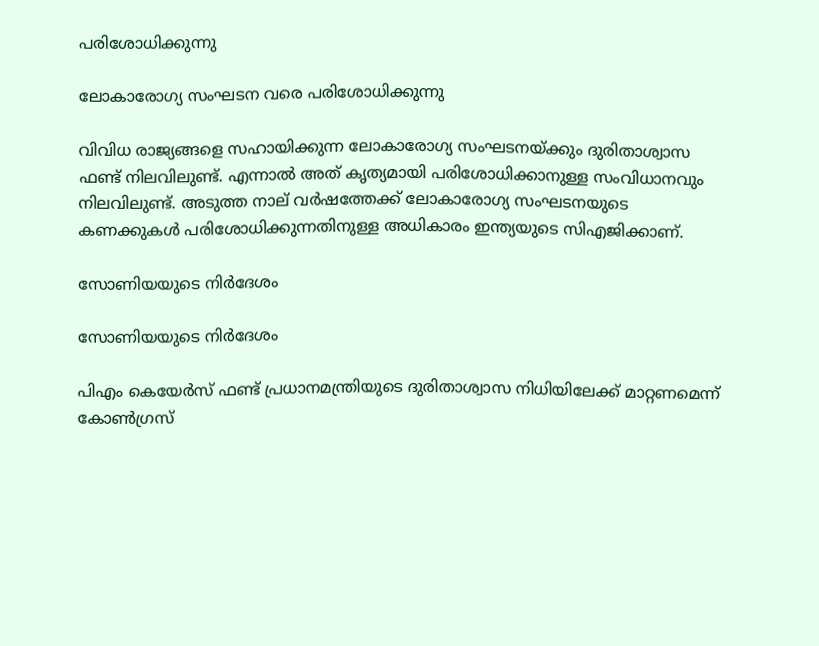പരിശോധിക്കുന്നു

ലോകാരോഗ്യ സംഘടന വരെ പരിശോധിക്കുന്നു

വിവിധ രാജ്യങ്ങളെ സഹായിക്കുന്ന ലോകാരോഗ്യ സംഘടനയ്ക്കും ദുരിതാശ്വാസ ഫണ്ട് നിലവിലുണ്ട്. എന്നാല്‍ അത് കൃത്യമായി പരിശോധിക്കാനുള്ള സംവിധാനവും നിലവിലുണ്ട്. അടുത്ത നാല് വര്‍ഷത്തേക്ക് ലോകാരോഗ്യ സംഘടനയുടെ കണക്കുകള്‍ പരിശോധിക്കുന്നതിനുള്ള അധികാരം ഇന്ത്യയുടെ സിഎജിക്കാണ്.

സോണിയയുടെ നിര്‍ദേശം

സോണിയയുടെ നിര്‍ദേശം

പിഎം കെയേര്‍സ് ഫണ്ട് പ്രധാനമന്ത്രിയുടെ ദുരിതാശ്വാസ നിധിയിലേക്ക് മാറ്റണമെന്ന് കോണ്‍ഗ്രസ്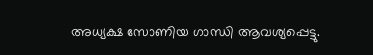അധ്യക്ഷ സോണിയ ഗാന്ധി ആവശ്യപ്പെട്ടു.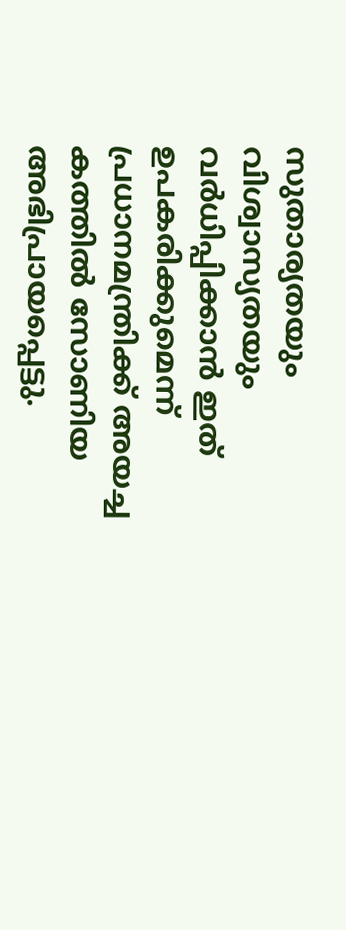സുതാര്യതയും വിശ്വാസ്യതയും വര്‍ധിപ്പിക്കാന്‍ ഇത് ഉപകരിക്കുമെന്ന് പ്രധാനമന്ത്രിക്ക് അയച്ച കത്തില്‍ സോണിയ അഭിപ്രായപ്പെട്ടു.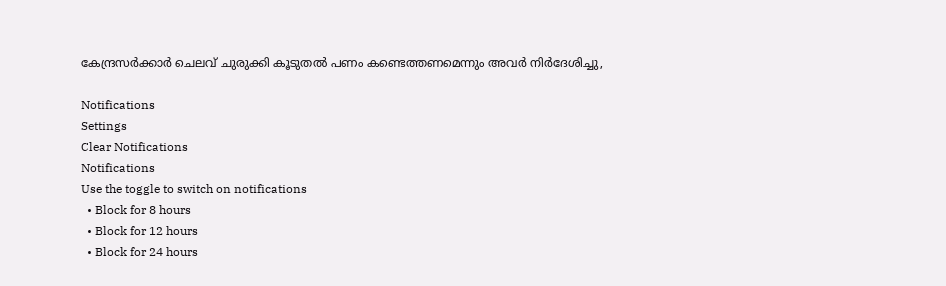കേന്ദ്രസര്‍ക്കാര്‍ ചെലവ് ചുരുക്കി കൂടുതല്‍ പണം കണ്ടെത്തണമെന്നും അവര്‍ നിര്‍ദേശിച്ചു,

Notifications
Settings
Clear Notifications
Notifications
Use the toggle to switch on notifications
  • Block for 8 hours
  • Block for 12 hours
  • Block for 24 hours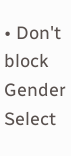• Don't block
Gender
Select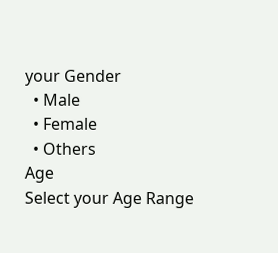your Gender
  • Male
  • Female
  • Others
Age
Select your Age Range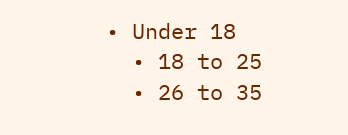• Under 18
  • 18 to 25
  • 26 to 35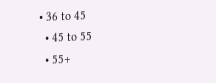• 36 to 45
  • 45 to 55
  • 55+